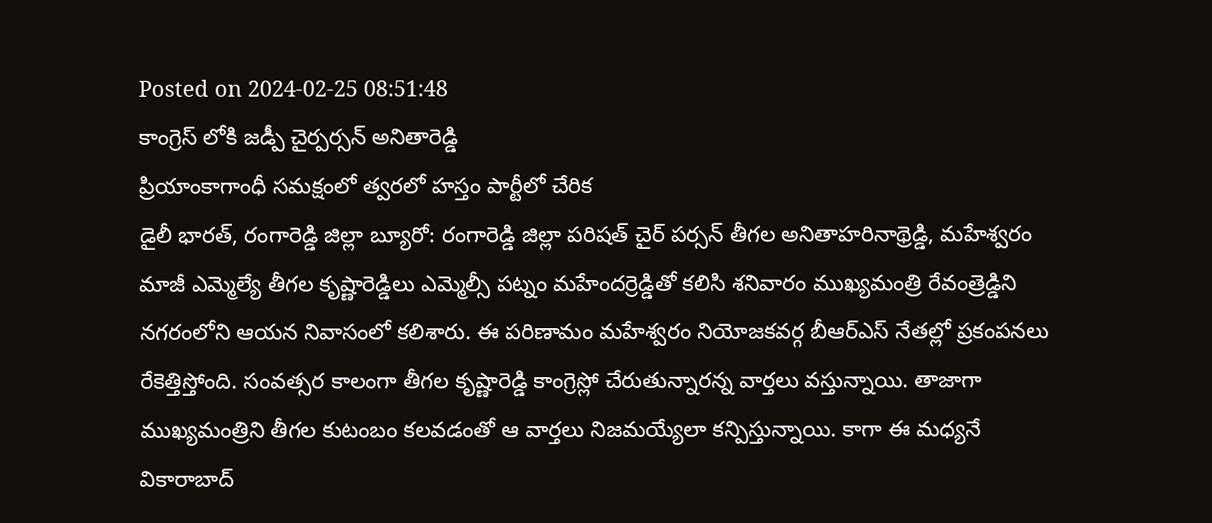Posted on 2024-02-25 08:51:48
కాంగ్రెస్ లోకి జడ్పీ చైర్పర్సన్ అనితారెడ్డి
ప్రియాంకాగాంధీ సమక్షంలో త్వరలో హస్తం పార్టీలో చేరిక
డైలీ భారత్, రంగారెడ్డి జిల్లా బ్యూరో: రంగారెడ్డి జిల్లా పరిషత్ చైర్ పర్సన్ తీగల అనితాహరినాథ్రెడ్డి, మహేశ్వరం మాజీ ఎమ్మెల్యే తీగల కృష్ణారెడ్డిలు ఎమ్మెల్సీ పట్నం మహేందర్రెడ్డితో కలిసి శనివారం ముఖ్యమంత్రి రేవంత్రెడ్డిని నగరంలోని ఆయన నివాసంలో కలిశారు. ఈ పరిణామం మహేశ్వరం నియోజకవర్గ బీఆర్ఎస్ నేతల్లో ప్రకంపనలు రేకెత్తిస్తోంది. సంవత్సర కాలంగా తీగల కృష్ణారెడ్డి కాంగ్రెస్లో చేరుతున్నారన్న వార్తలు వస్తున్నాయి. తాజాగా ముఖ్యమంత్రిని తీగల కుటంబం కలవడంతో ఆ వార్తలు నిజమయ్యేలా కన్పిస్తున్నాయి. కాగా ఈ మధ్యనే వికారాబాద్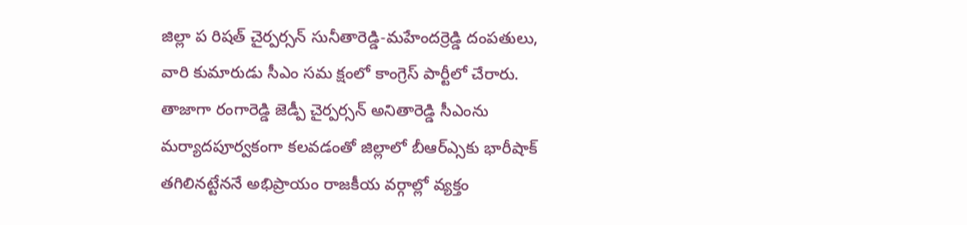జిల్లా ప రిషత్ చైర్పర్సన్ సునీతారెడ్డి-మహేందర్రెడ్డి దంపతులు, వారి కుమారుడు సీఎం సమ క్షంలో కాంగ్రెస్ పార్టీలో చేరారు. తాజాగా రంగారెడ్డి జెడ్పీ చైర్పర్సన్ అనితారెడ్డి సీఎంను మర్యాదపూర్వకంగా కలవడంతో జిల్లాలో బీఆర్ఎ్సకు భారీషాక్ తగిలినట్టేననే అభిప్రాయం రాజకీయ వర్గాల్లో వ్యక్తం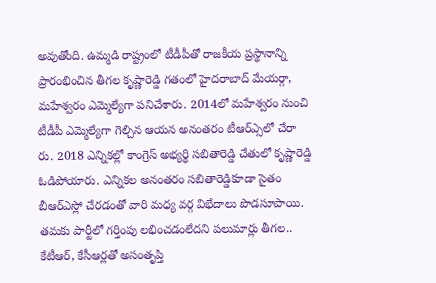అవుతోంది. ఉమ్మడి రాష్ట్రంలో టీడీపీతో రాజకీయ ప్రస్థానాన్ని ప్రారంభించిన తీగల కృష్ణారెడ్డి గతంలో హైదరాబాద్ మేయర్గా, మహేశ్వరం ఎమ్మెల్యేగా పనిచేశారు. 2014లో మహేశ్వరం నుంచి టీడీపీ ఎమ్మెల్యేగా గెల్చిన ఆయన అనంతరం టీఆర్ఎ్సలో చేరా రు. 2018 ఎన్నికల్లో కాంగ్రెస్ అభ్యర్థి సబితారెడ్డి చేతులో కృష్ణారెడ్డి ఓడిపోయారు. ఎన్నికల అనంతరం సబితారెడ్డికూడా సైతం బీఆర్ఎస్లో చేరడంతో వారి మధ్య వర్గ విభేదాలు పొడసూపాయి. తమకు పార్టీలో గర్తింపు లభించడంలేదని పలుమార్లు తీగల.. కేటీఆర్, కేసీఆర్లతో అసంతృప్తి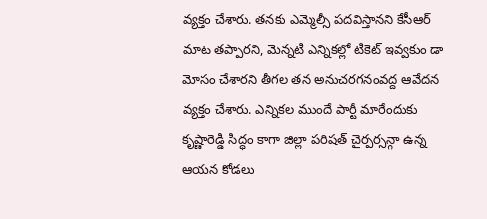వ్యక్తం చేశారు. తనకు ఎమ్మెల్సీ పదవిస్తానని కేసీఆర్ మాట తప్పారని, మెన్నటి ఎన్నికల్లో టికెట్ ఇవ్వకుం డా మోసం చేశారని తీగల తన అనుచరగనంవద్ద ఆవేదన వ్యక్తం చేశారు. ఎన్నికల ముందే పార్టీ మారేందుకు కృష్ణారెడ్డి సిద్ధం కాగా జిల్లా పరిషత్ చైర్పర్సన్గా ఉన్న ఆయన కోడలు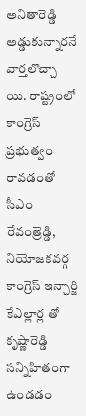అనితారెడ్డి అడ్డుకున్నారనే వార్తలొచ్చా యి. రాష్ట్రంలో కాంగ్రెస్ ప్రభుత్వం రావడంతో సీఎం రేవంత్రెడ్డి, నియోజకవర్గ కాంగ్రెస్ ఇన్చార్జి కేఎల్లార్ల తో కృష్ణారెడ్డి సన్నిహితంగా ఉండడం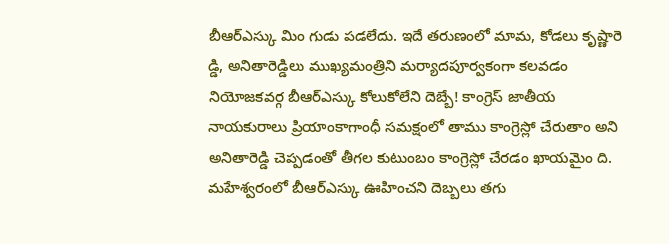బీఆర్ఎస్కు మిం గుడు పడలేదు. ఇదే తరుణంలో మామ, కోడలు కృష్ణారె డ్డి, అనితారెడ్డిలు ముఖ్యమంత్రిని మర్యాదపూర్వకంగా కలవడం నియోజకవర్గ బీఆర్ఎస్కు కోలుకోలేని దెబ్బే! కాంగ్రెస్ జాతీయ నాయకురాలు ప్రియాంకాగాంధీ సమక్షంలో తాము కాంగ్రెస్లో చేరుతాం అని అనితారెడ్డి చెప్పడంతో తీగల కుటుంబం కాంగ్రెస్లో చేరడం ఖాయమైం ది. మహేశ్వరంలో బీఆర్ఎస్కు ఊహించని దెబ్బలు తగు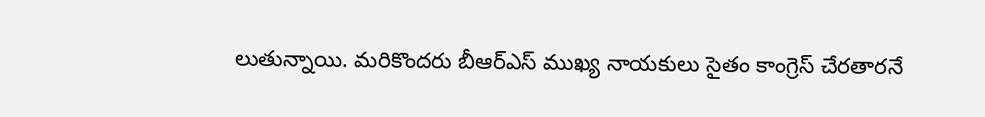లుతున్నాయి. మరికొందరు బీఆర్ఎస్ ముఖ్య నాయకులు సైతం కాంగ్రెస్ చేరతారనే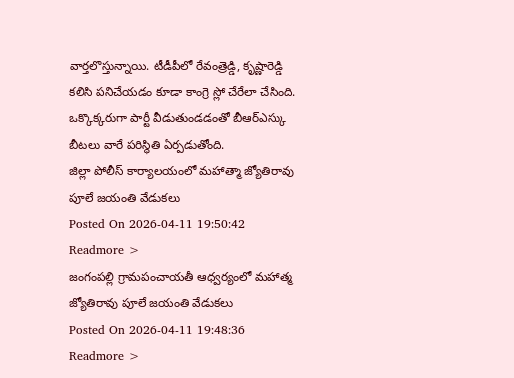వార్తలొస్తున్నాయి. టీడీపీలో రేవంత్రెడ్డి, కృష్ణారెడ్డి కలిసి పనిచేయడం కూడా కాంగ్రె స్లో చేరేలా చేసింది. ఒక్కొక్కరుగా పార్టీ వీడుతుండడంతో బీఆర్ఎస్కు బీటలు వారే పరిస్థితి ఏర్పడుతోంది.
జిల్లా పోలీస్ కార్యాలయంలో మహాత్మా జ్యోతిరావు పూలే జయంతి వేడుకలు
Posted On 2026-04-11 19:50:42
Readmore >
జంగంపల్లి గ్రామపంచాయతీ ఆధ్వర్యంలో మహాత్మ జ్యోతిరావు పూలే జయంతి వేడుకలు
Posted On 2026-04-11 19:48:36
Readmore >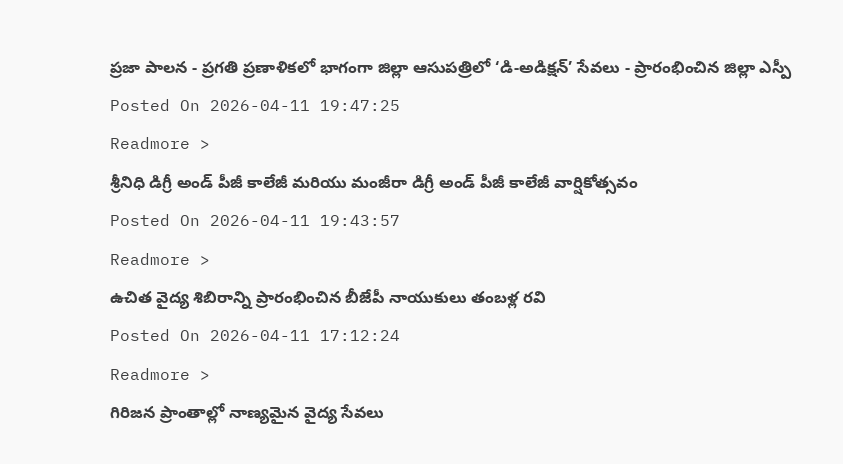ప్రజా పాలన - ప్రగతి ప్రణాళికలో భాగంగా జిల్లా ఆసుపత్రిలో ‘డి-అడిక్షన్’ సేవలు - ప్రారంభించిన జిల్లా ఎస్పీ
Posted On 2026-04-11 19:47:25
Readmore >
శ్రీనిధి డిగ్రీ అండ్ పీజీ కాలేజీ మరియు మంజీరా డిగ్రీ అండ్ పీజీ కాలేజీ వార్షికోత్సవం
Posted On 2026-04-11 19:43:57
Readmore >
ఉచిత వైద్య శిబిరాన్ని ప్రారంభించిన బీజేపీ నాయుకులు తంబళ్ల రవి
Posted On 2026-04-11 17:12:24
Readmore >
గిరిజన ప్రాంతాల్లో నాణ్యమైన వైద్య సేవలు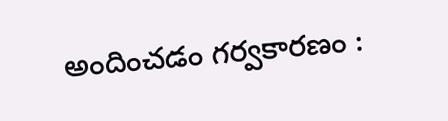అందించడం గర్వకారణం :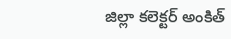జిల్లా కలెక్టర్ అంకిత్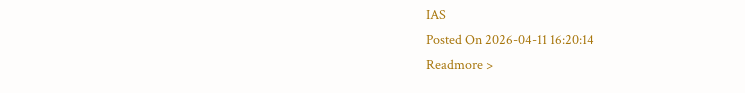IAS
Posted On 2026-04-11 16:20:14
Readmore >